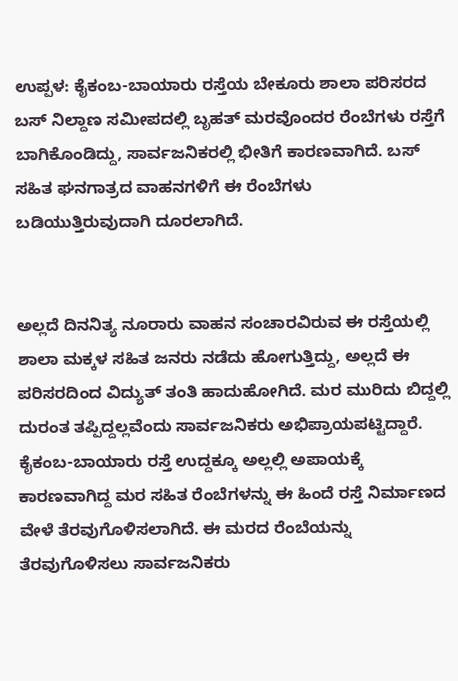ಉಪ್ಪಳ: ಕೈಕಂಬ-ಬಾಯಾರು ರಸ್ತೆಯ ಬೇಕೂರು ಶಾಲಾ ಪರಿಸರದ ಬಸ್ ನಿಲ್ದಾಣ ಸಮೀಪದಲ್ಲಿ ಬೃಹತ್ ಮರವೊಂದರ ರೆಂಬೆಗಳು ರಸ್ತೆಗೆ ಬಾಗಿಕೊಂಡಿದ್ದು, ಸಾರ್ವಜನಿಕರಲ್ಲಿ ಭೀತಿಗೆ ಕಾರಣವಾಗಿದೆ. ಬಸ್ ಸಹಿತ ಘನಗಾತ್ರದ ವಾಹನಗಳಿಗೆ ಈ ರೆಂಬೆಗಳು ಬಡಿಯುತ್ತಿರುವುದಾಗಿ ದೂರಲಾಗಿದೆ.


ಅಲ್ಲದೆ ದಿನನಿತ್ಯ ನೂರಾರು ವಾಹನ ಸಂಚಾರವಿರುವ ಈ ರಸ್ತೆಯಲ್ಲಿ ಶಾಲಾ ಮಕ್ಕಳ ಸಹಿತ ಜನರು ನಡೆದು ಹೋಗುತ್ತಿದ್ದು, ಅಲ್ಲದೆ ಈ ಪರಿಸರದಿಂದ ವಿದ್ಯುತ್ ತಂತಿ ಹಾದುಹೋಗಿದೆ. ಮರ ಮುರಿದು ಬಿದ್ದಲ್ಲಿ ದುರಂತ ತಪ್ಪಿದ್ದಲ್ಲವೆಂದು ಸಾರ್ವಜನಿಕರು ಅಭಿಪ್ರಾಯಪಟ್ಟಿದ್ದಾರೆ. ಕೈಕಂಬ-ಬಾಯಾರು ರಸ್ತೆ ಉದ್ದಕ್ಕೂ ಅಲ್ಲಲ್ಲಿ ಅಪಾಯಕ್ಕೆ ಕಾರಣವಾಗಿದ್ದ ಮರ ಸಹಿತ ರೆಂಬೆಗಳನ್ನು ಈ ಹಿಂದೆ ರಸ್ತೆ ನಿರ್ಮಾಣದ ವೇಳೆ ತೆರವುಗೊಳಿಸಲಾಗಿದೆ. ಈ ಮರದ ರೆಂಬೆಯನ್ನು ತೆರವುಗೊಳಿಸಲು ಸಾರ್ವಜನಿಕರು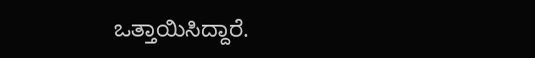ಒತ್ತಾಯಿಸಿದ್ದಾರೆ.